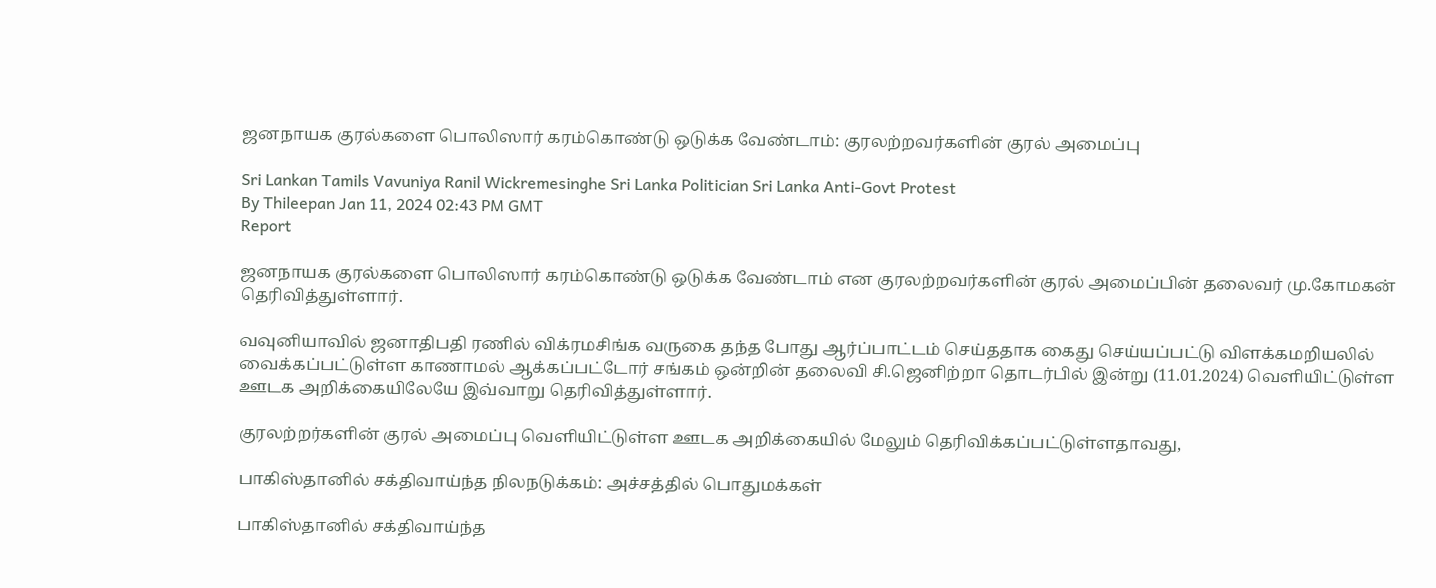ஜனநாயக குரல்களை பொலிஸார் கரம்கொண்டு ஒடுக்க வேண்டாம்: குரலற்றவர்களின் குரல் அமைப்பு

Sri Lankan Tamils Vavuniya Ranil Wickremesinghe Sri Lanka Politician Sri Lanka Anti-Govt Protest
By Thileepan Jan 11, 2024 02:43 PM GMT
Report

ஜனநாயக குரல்களை பொலிஸார் கரம்கொண்டு ஒடுக்க வேண்டாம் என குரலற்றவர்களின் குரல் அமைப்பின் தலைவர் மு.கோமகன் தெரிவித்துள்ளார்.

வவுனியாவில் ஜனாதிபதி ரணில் விக்ரமசிங்க வருகை தந்த போது ஆர்ப்பாட்டம் செய்ததாக கைது செய்யப்பட்டு விளக்கமறியலில் வைக்கப்பட்டுள்ள காணாமல் ஆக்கப்பட்டோர் சங்கம் ஒன்றின் தலைவி சி.ஜெனிற்றா தொடர்பில் இன்று (11.01.2024) வெளியிட்டுள்ள ஊடக அறிக்கையிலேயே இவ்வாறு தெரிவித்துள்ளார்.

குரலற்றர்களின் குரல் அமைப்பு வெளியிட்டுள்ள ஊடக அறிக்கையில் மேலும் தெரிவிக்கப்பட்டுள்ளதாவது,

பாகிஸ்தானில் சக்திவாய்ந்த நிலநடுக்கம்: அச்சத்தில் பொதுமக்கள்

பாகிஸ்தானில் சக்திவாய்ந்த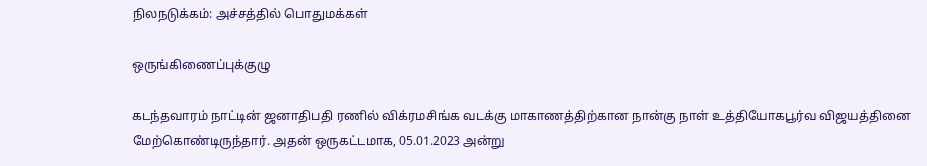நிலநடுக்கம்: அச்சத்தில் பொதுமக்கள்

ஒருங்கிணைப்புக்குழு

கடந்தவாரம் நாட்டின் ஜனாதிபதி ரணில் விக்ரமசிங்க வடக்கு மாகாணத்திற்கான நான்கு நாள் உத்தியோகபூர்வ விஜயத்தினை மேற்கொண்டிருந்தார். அதன் ஒருகட்டமாக, 05.01.2023 அன்று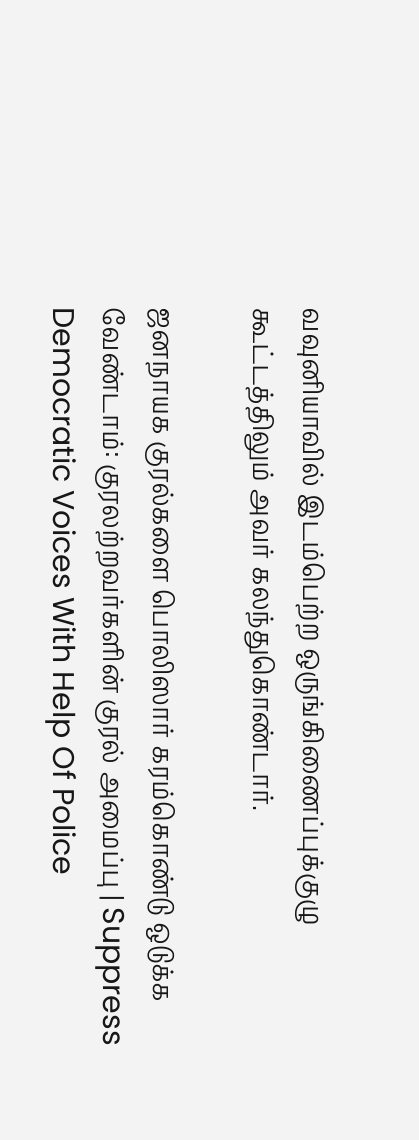வவுனியாவில் இடம்பெற்ற ஒருங்கிணைப்புக்குழு கூட்டத்திலும் அவர் கலந்துகொண்டார்.

ஜனநாயக குரல்களை பொலிஸார் கரம்கொண்டு ஒடுக்க வேண்டாம்: குரலற்றவர்களின் குரல் அமைப்பு | Suppress Democratic Voices With Help Of Police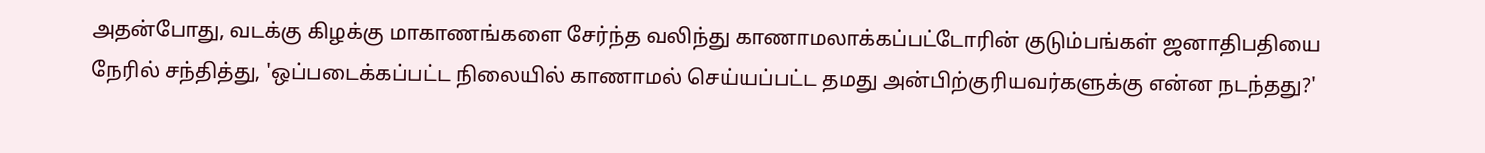அதன்போது, வடக்கு கிழக்கு மாகாணங்களை சேர்ந்த வலிந்து காணாமலாக்கப்பட்டோரின் குடும்பங்கள் ஜனாதிபதியை நேரில் சந்தித்து, 'ஒப்படைக்கப்பட்ட நிலையில் காணாமல் செய்யப்பட்ட தமது அன்பிற்குரியவர்களுக்கு என்ன நடந்தது?'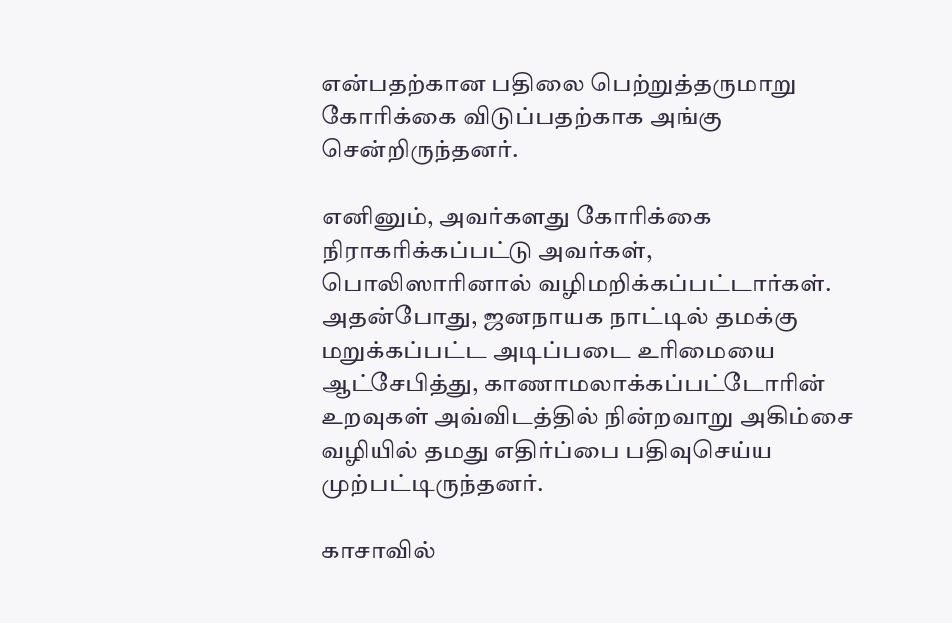என்பதற்கான பதிலை பெற்றுத்தருமாறு கோரிக்கை விடுப்பதற்காக அங்கு சென்றிருந்தனர்.

எனினும், அவர்களது கோரிக்கை நிராகரிக்கப்பட்டு அவர்கள், பொலிஸாரினால் வழிமறிக்கப்பட்டார்கள். அதன்போது, ஜனநாயக நாட்டில் தமக்கு மறுக்கப்பட்ட அடிப்படை உரிமையை ஆட்சேபித்து, காணாமலாக்கப்பட்டோரின் உறவுகள் அவ்விடத்தில் நின்றவாறு அகிம்சை வழியில் தமது எதிர்ப்பை பதிவுசெய்ய முற்பட்டிருந்தனர்.

காசாவில்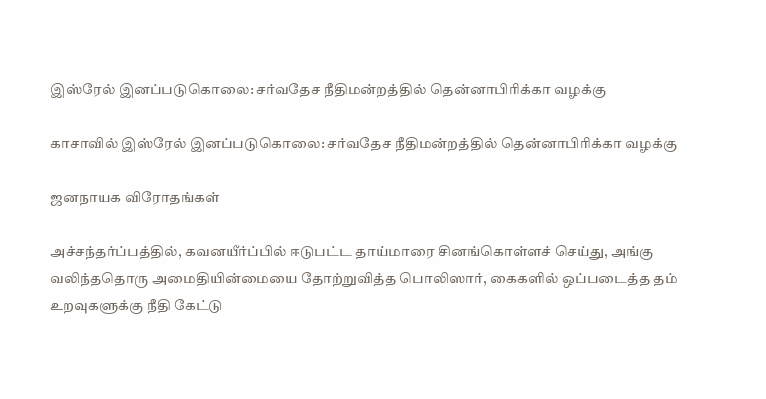இஸ்ரேல் இனப்படுகொலை: சர்வதேச நீதிமன்றத்தில் தென்னாபிரிக்கா வழக்கு

காசாவில் இஸ்ரேல் இனப்படுகொலை: சர்வதேச நீதிமன்றத்தில் தென்னாபிரிக்கா வழக்கு

ஜனநாயக விரோதங்கள்

அச்சந்தர்ப்பத்தில், கவனயீர்ப்பில் ஈடுபட்ட தாய்மாரை சினங்கொள்ளச் செய்து, அங்கு வலிந்ததொரு அமைதியின்மையை தோற்றுவித்த பொலிஸார், கைகளில் ஒப்படைத்த தம் உறவுகளுக்கு நீதி கேட்டு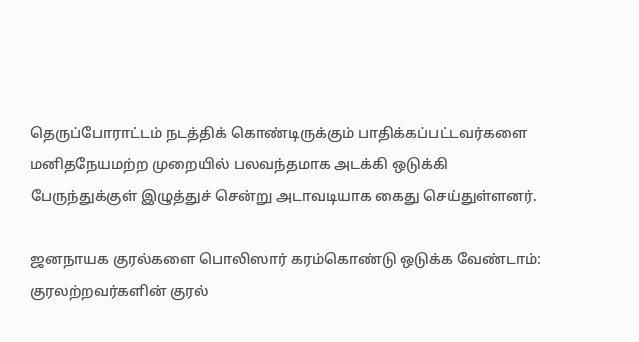தெருப்போராட்டம் நடத்திக் கொண்டிருக்கும் பாதிக்கப்பட்டவர்களை மனிதநேயமற்ற முறையில் பலவந்தமாக அடக்கி ஒடுக்கி பேருந்துக்குள் இழுத்துச் சென்று அடாவடியாக கைது செய்துள்ளனர்.

ஜனநாயக குரல்களை பொலிஸார் கரம்கொண்டு ஒடுக்க வேண்டாம்: குரலற்றவர்களின் குரல்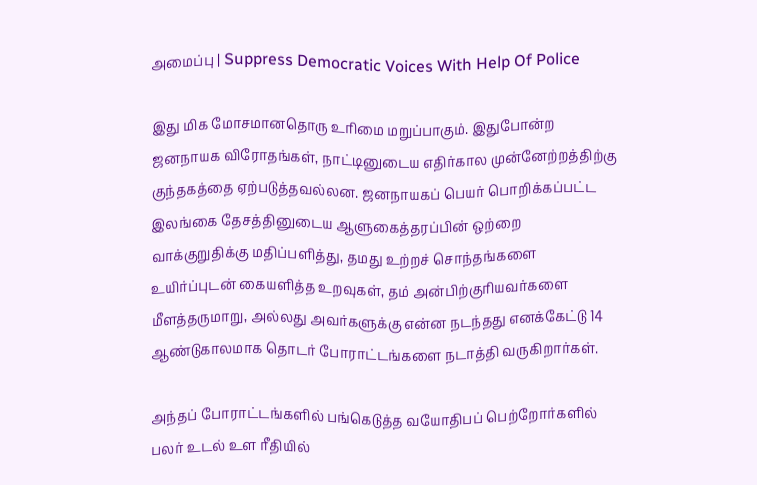அமைப்பு | Suppress Democratic Voices With Help Of Police

இது மிக மோசமானதொரு உரிமை மறுப்பாகும். இதுபோன்ற ஜனநாயக விரோதங்கள், நாட்டினுடைய எதிர்கால முன்னேற்றத்திற்கு குந்தகத்தை ஏற்படுத்தவல்லன. ஜனநாயகப் பெயர் பொறிக்கப்பட்ட இலங்கை தேசத்தினுடைய ஆளுகைத்தரப்பின் ஒற்றை வாக்குறுதிக்கு மதிப்பளித்து, தமது உற்றச் சொந்தங்களை உயிர்ப்புடன் கையளித்த உறவுகள், தம் அன்பிற்குரியவர்களை மீளத்தருமாறு, அல்லது அவர்களுக்கு என்ன நடந்தது எனக்கேட்டு 14 ஆண்டுகாலமாக தொடர் போராட்டங்களை நடாத்தி வருகிறார்கள்.

அந்தப் போராட்டங்களில் பங்கெடுத்த வயோதிபப் பெற்றோர்களில் பலர் உடல் உள ரீதியில்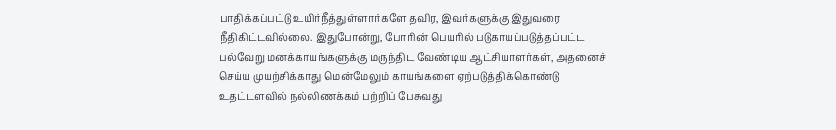பாதிக்கப்பட்டு உயிர்நீத்துள்ளார்களே தவிர, இவர்களுக்கு இதுவரை நீதிகிட்டவில்லை. இதுபோன்று, போரின் பெயரில் படுகாயப்படுத்தப்பட்ட பல்வேறு மனக்காயங்களுக்கு மருந்திட வேண்டிய ஆட்சியாளர்கள், அதனைச் செய்ய முயற்சிக்காது மென்மேலும் காயங்களை ஏற்படுத்திக்கொண்டு உதட்டளவில் நல்லிணக்கம் பற்றிப் பேசுவது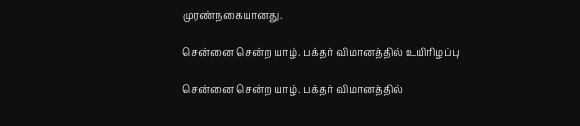முரண்நகையானது.

சென்னை சென்ற யாழ். பக்தர் விமானத்தில் உயிரிழப்பு

சென்னை சென்ற யாழ். பக்தர் விமானத்தில்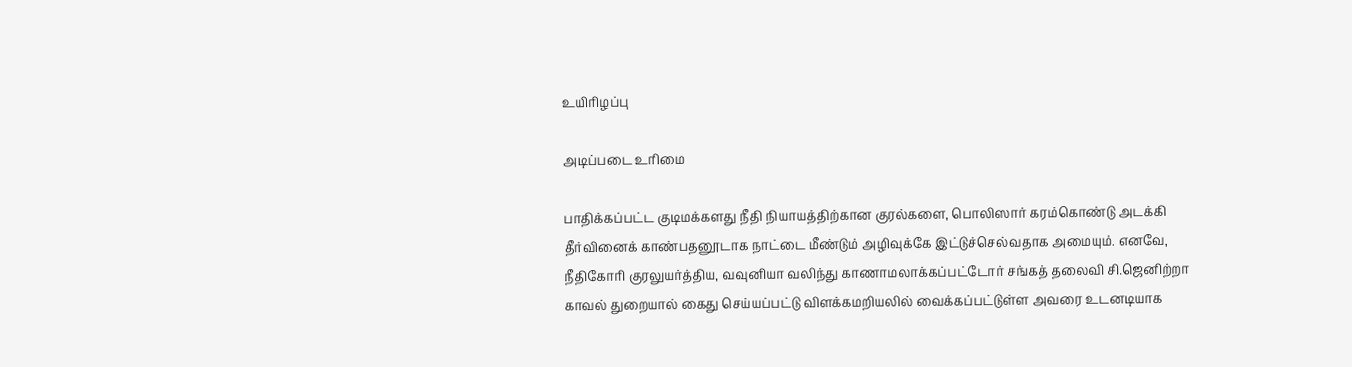உயிரிழப்பு

அடிப்படை உரிமை

பாதிக்கப்பட்ட குடிமக்களது நீதி நியாயத்திற்கான குரல்களை, பொலிஸார் கரம்கொண்டு அடக்கி தீர்வினைக் காண்பதனூடாக நாட்டை மீண்டும் அழிவுக்கே இட்டுச்செல்வதாக அமையும். எனவே, நீதிகோரி குரலுயர்த்திய, வவுனியா வலிந்து காணாமலாக்கப்பட்டோர் சங்கத் தலைவி சி.ஜெனிற்றா காவல் துறையால் கைது செய்யப்பட்டு விளக்கமறியலில் வைக்கப்பட்டுள்ள அவரை உடனடியாக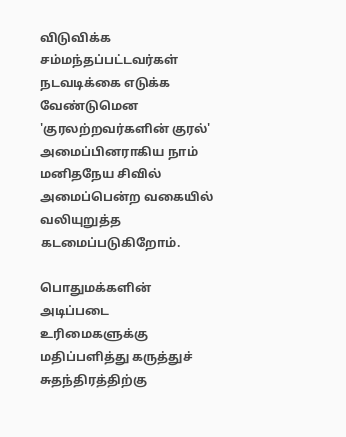விடுவிக்க சம்மந்தப்பட்டவர்கள் நடவடிக்கை எடுக்க வேண்டுமென 'குரலற்றவர்களின் குரல்' அமைப்பினராகிய நாம் மனிதநேய சிவில் அமைப்பென்ற வகையில் வலியுறுத்த கடமைப்படுகிறோம்.

பொதுமக்களின் அடிப்படை உரிமைகளுக்கு மதிப்பளித்து கருத்துச் சுதந்திரத்திற்கு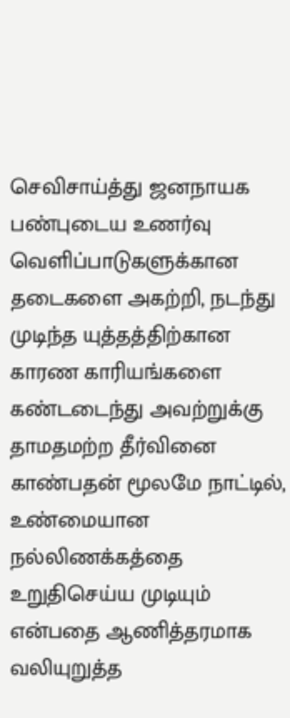செவிசாய்த்து ஜனநாயக பண்புடைய உணர்வு வெளிப்பாடுகளுக்கான தடைகளை அகற்றி, நடந்து முடிந்த யுத்தத்திற்கான காரண காரியங்களை கண்டடைந்து அவற்றுக்கு தாமதமற்ற தீர்வினை காண்பதன் மூலமே நாட்டில், உண்மையான நல்லிணக்கத்தை உறுதிசெய்ய முடியும் என்பதை ஆணித்தரமாக வலியுறுத்த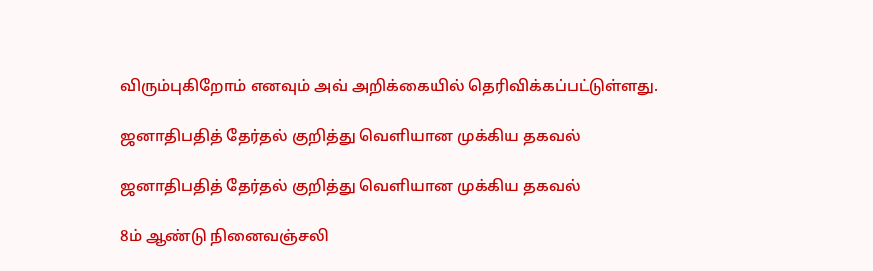விரும்புகிறோம் எனவும் அவ் அறிக்கையில் தெரிவிக்கப்பட்டுள்ளது.

ஜனாதிபதித் தேர்தல் குறித்து வெளியான முக்கிய தகவல்

ஜனாதிபதித் தேர்தல் குறித்து வெளியான முக்கிய தகவல்

8ம் ஆண்டு நினைவஞ்சலி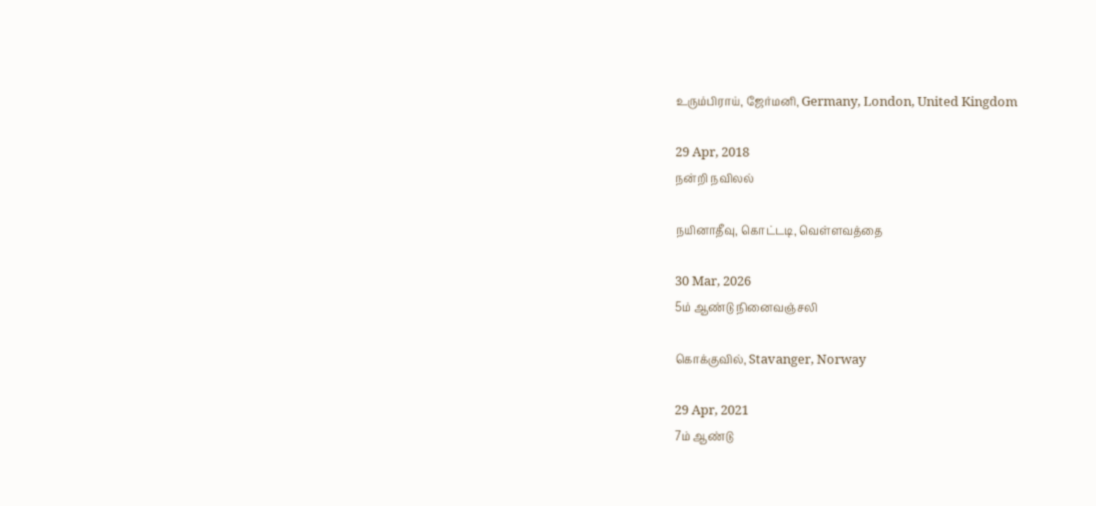உரும்பிராய், ஜேர்மனி, Germany, London, United Kingdom

29 Apr, 2018
நன்றி நவிலல்

நயினாதீவு, கொட்டடி, வெள்ளவத்தை

30 Mar, 2026
5ம் ஆண்டு நினைவஞ்சலி

கொக்குவில், Stavanger, Norway

29 Apr, 2021
7ம் ஆண்டு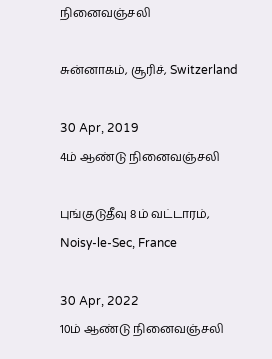நினைவஞ்சலி

சுன்னாகம், சூரிச், Switzerland

30 Apr, 2019
4ம் ஆண்டு நினைவஞ்சலி

புங்குடுதீவு 8ம் வட்டாரம், Noisy-le-Sec, France

30 Apr, 2022
10ம் ஆண்டு நினைவஞ்சலி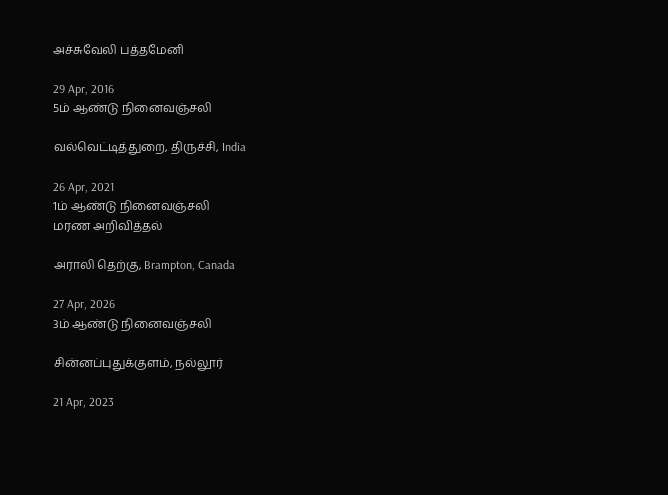அச்சுவேலி பத்தமேனி

29 Apr, 2016
5ம் ஆண்டு நினைவஞ்சலி

வல்வெட்டித்துறை, திருச்சி, India

26 Apr, 2021
1ம் ஆண்டு நினைவஞ்சலி
மரண அறிவித்தல்

அராலி தெற்கு, Brampton, Canada

27 Apr, 2026
3ம் ஆண்டு நினைவஞ்சலி

சின்னப்புதுக்குளம், நல்லூர்

21 Apr, 2023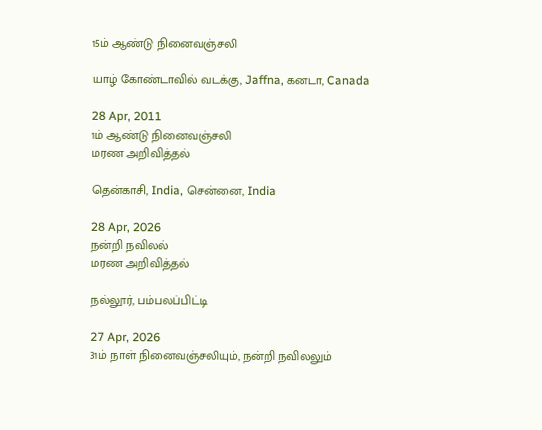15ம் ஆண்டு நினைவஞ்சலி

யாழ் கோண்டாவில் வடக்கு, Jaffna, கனடா, Canada

28 Apr, 2011
1ம் ஆண்டு நினைவஞ்சலி
மரண அறிவித்தல்

தென்காசி, India, சென்னை, India

28 Apr, 2026
நன்றி நவிலல்
மரண அறிவித்தல்

நல்லூர், பம்பலப்பிட்டி

27 Apr, 2026
31ம் நாள் நினைவஞ்சலியும், நன்றி நவிலலும்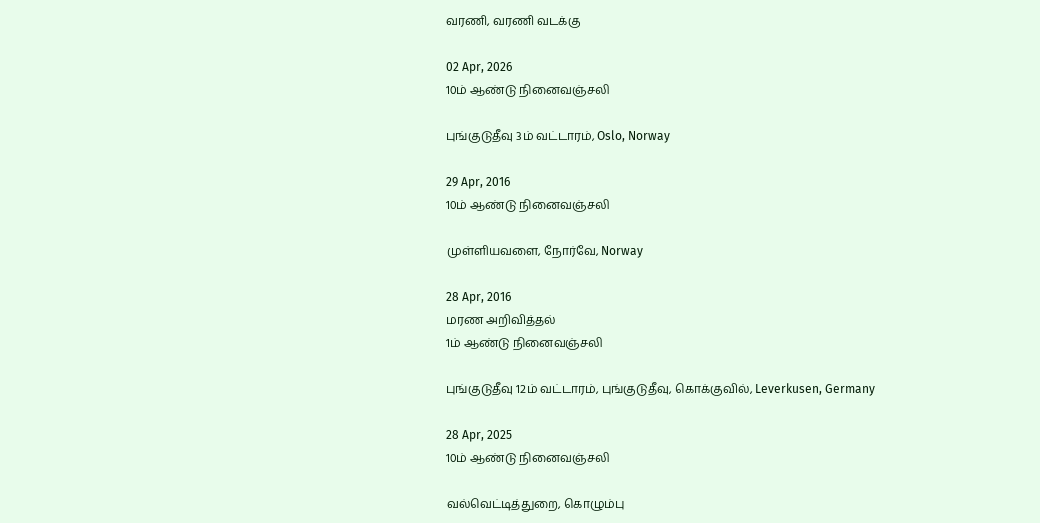வரணி, வரணி வடக்கு

02 Apr, 2026
10ம் ஆண்டு நினைவஞ்சலி

புங்குடுதீவு 3ம் வட்டாரம், Oslo, Norway

29 Apr, 2016
10ம் ஆண்டு நினைவஞ்சலி

முள்ளியவளை, நோர்வே, Norway

28 Apr, 2016
மரண அறிவித்தல்
1ம் ஆண்டு நினைவஞ்சலி

புங்குடுதீவு 12ம் வட்டாரம், புங்குடுதீவு, கொக்குவில், Leverkusen, Germany

28 Apr, 2025
10ம் ஆண்டு நினைவஞ்சலி

வல்வெட்டித்துறை, கொழும்பு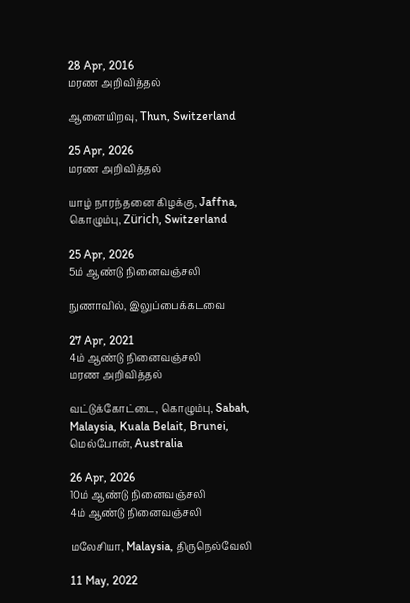28 Apr, 2016
மரண அறிவித்தல்

ஆனையிறவு, Thun, Switzerland

25 Apr, 2026
மரண அறிவித்தல்

யாழ் நாரந்தனை கிழக்கு, Jaffna, கொழும்பு, Zürich, Switzerland

25 Apr, 2026
5ம் ஆண்டு நினைவஞ்சலி

நுணாவில், இலுப்பைக்கடவை

27 Apr, 2021
4ம் ஆண்டு நினைவஞ்சலி
மரண அறிவித்தல்

வட்டுக்கோட்டை, கொழும்பு, Sabah, Malaysia, Kuala Belait, Brunei, மெல்போன், Australia

26 Apr, 2026
10ம் ஆண்டு நினைவஞ்சலி
4ம் ஆண்டு நினைவஞ்சலி

மலேசியா, Malaysia, திருநெல்வேலி

11 May, 2022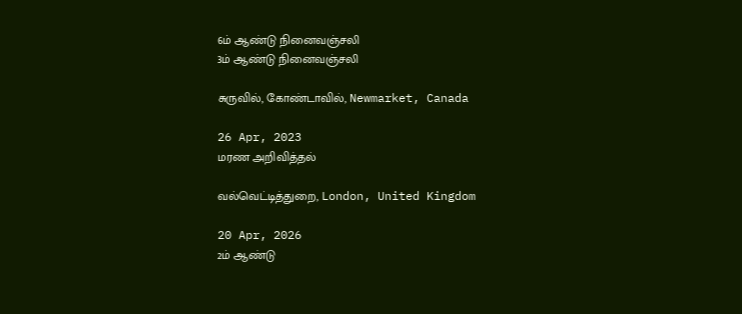6ம் ஆண்டு நினைவஞ்சலி
3ம் ஆண்டு நினைவஞ்சலி

சுருவில், கோண்டாவில், Newmarket, Canada

26 Apr, 2023
மரண அறிவித்தல்

வல்வெட்டித்துறை, London, United Kingdom

20 Apr, 2026
2ம் ஆண்டு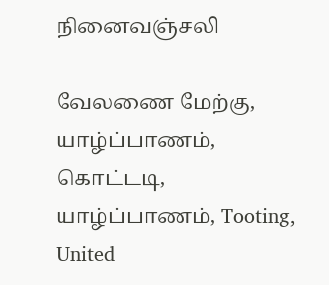நினைவஞ்சலி

வேலணை மேற்கு, யாழ்ப்பாணம், கொட்டடி, யாழ்ப்பாணம், Tooting, United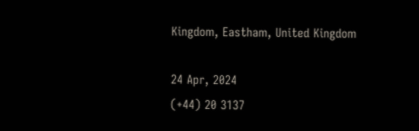Kingdom, Eastham, United Kingdom

24 Apr, 2024
(+44) 20 3137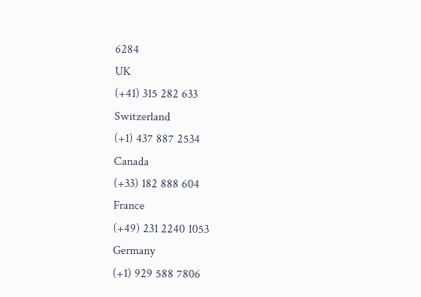6284
UK
(+41) 315 282 633
Switzerland
(+1) 437 887 2534
Canada
(+33) 182 888 604
France
(+49) 231 2240 1053
Germany
(+1) 929 588 7806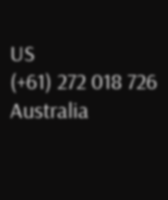US
(+61) 272 018 726
Australia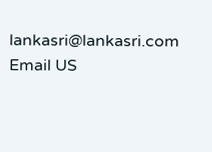lankasri@lankasri.com
Email US